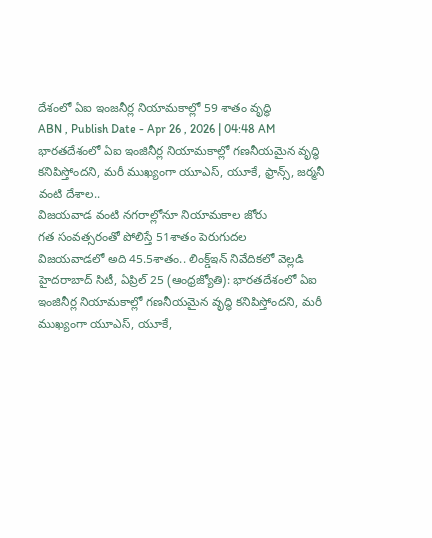దేశంలో ఏఐ ఇంజనీర్ల నియామకాల్లో 59 శాతం వృద్ధి
ABN , Publish Date - Apr 26 , 2026 | 04:48 AM
భారతదేశంలో ఏఐ ఇంజినీర్ల నియామకాల్లో గణనీయమైన వృద్ధి కనిపిస్తోందని, మరీ ముఖ్యంగా యూఎస్, యూకే, ఫ్రాన్స్, జర్మనీ వంటి దేశాల..
విజయవాడ వంటి నగరాల్లోనూ నియామకాల జోరు
గత సంవత్సరంతో పోలిస్తే 51శాతం పెరుగుదల
విజయవాడలో అది 45.5శాతం.. లింక్డ్ఇన్ నివేదికలో వెల్లడి
హైదరాబాద్ సిటీ, ఏప్రిల్ 25 (ఆంధ్రజ్యోతి): భారతదేశంలో ఏఐ ఇంజినీర్ల నియామకాల్లో గణనీయమైన వృద్ధి కనిపిస్తోందని, మరీ ముఖ్యంగా యూఎస్, యూకే,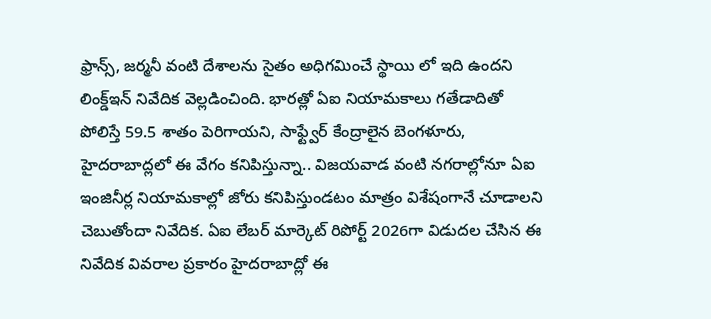ఫ్రాన్స్, జర్మనీ వంటి దేశాలను సైతం అధిగమించే స్థాయి లో ఇది ఉందని లింక్డ్ఇన్ నివేదిక వెల్లడించింది. భారత్లో ఏఐ నియామకాలు గతేడాదితో పోలిస్తే 59.5 శాతం పెరిగాయని, సాఫ్ట్వేర్ కేంద్రాలైన బెంగళూరు, హైదరాబాద్లలో ఈ వేగం కనిపిస్తున్నా.. విజయవాడ వంటి నగరాల్లోనూ ఏఐ ఇంజినీర్ల నియామకాల్లో జోరు కనిపిస్తుండటం మాత్రం విశేషంగానే చూడాలని చెబుతోందా నివేదిక. ఏఐ లేబర్ మార్కెట్ రిపోర్ట్ 2026గా విడుదల చేసిన ఈ నివేదిక వివరాల ప్రకారం హైదరాబాద్లో ఈ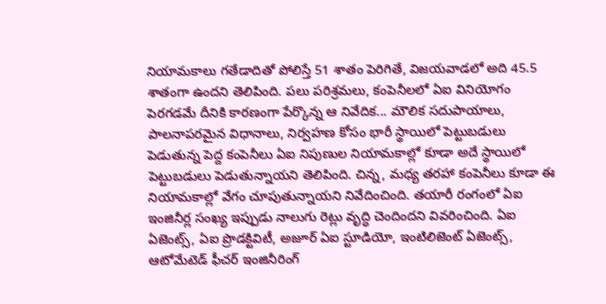నియామకాలు గతేడాదితో పోలిస్తే 51 శాతం పెరిగితే, విజయవాడలో అది 45.5 శాతంగా ఉందని తెలిపింది. పలు పరిశ్రమలు, కంపెనీలలో ఏఐ వినియోగం పెరగడమే దీనికి కారణంగా పేర్కొన్న ఆ నివేదిక... మౌలిక సదుపాయాలు, పాలనాపరమైన విధానాలు, నిర్వహణ కోసం భారీ స్థాయిలో పెట్టుబడులు పెడుతున్న పెద్ద కంపెనీలు ఏఐ నిపుణుల నియామకాల్లో కూడా అదే స్థాయిలో పెట్టుబడులు పెడుతున్నాయని తెలిపింది. చిన్న, మధ్య తరహా కంపెనీలు కూడా ఈ నియామకాల్లో వేగం చూపుతున్నాయని నివేదించింది. తయారీ రంగంలో ఏఐ ఇంజినీర్ల సంఖ్య ఇప్పుడు నాలుగు రెట్లు వృద్ధి చెందిందని వివరించింది. ఏఐ ఏజెంట్స్, ఏఐ ప్రొడక్టివిటీ, అజూర్ ఏఐ స్టూడియో, ఇంటిలిజెంట్ ఏజెంట్స్, ఆటోమేటెడ్ ఫీచర్ ఇంజినీరింగ్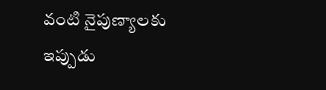వంటి నైపుణ్యాలకు ఇప్పుడు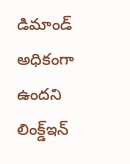డిమాండ్ అధికంగా ఉందని లింక్డ్ఇన్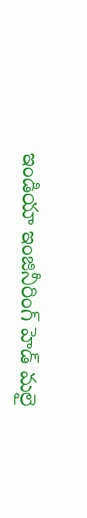ఇండియా ఇంజినీరింగ్ హెడ్ మలై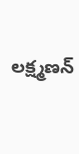లక్ష్మణన్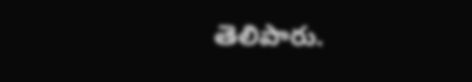తెలిపారు.